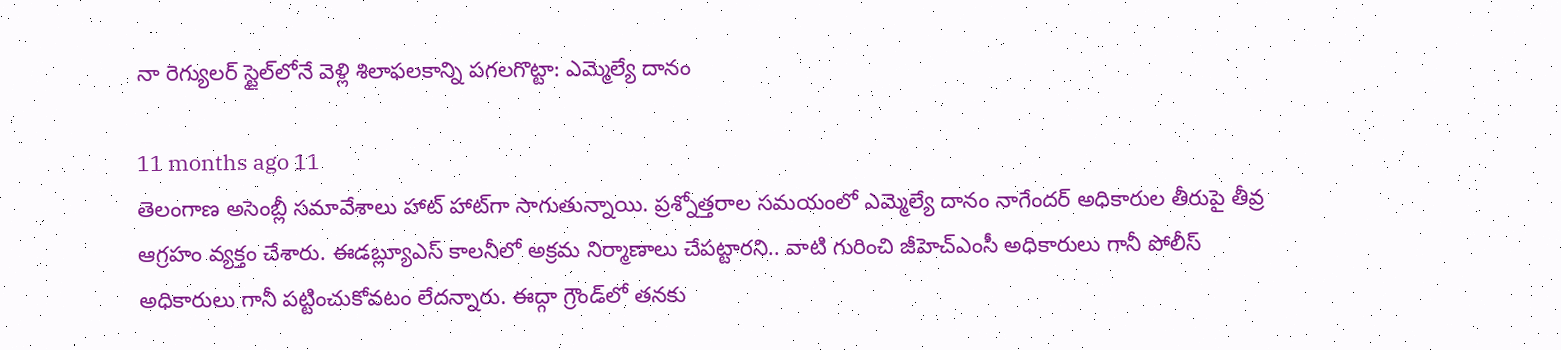నా రెగ్యులర్ స్టైల్‌లోనే వెళ్లి శిలాఫలకాన్ని పగలగొట్టా: ఎమ్మెల్యే దానం

11 months ago 11
తెలంగాణ అసెంబ్లీ సమావేశాలు హాట్ హాట్‌గా సాగుతున్నాయి. ప్రశ్నోత్తరాల సమయంలో ఎమ్మెల్యే దానం నాగేందర్ అధికారుల తీరుపై తీవ్ర ఆగ్రహం వ్యక్తం చేశారు. ఈడబ్ల్యూఎస్ కాలనీలో అక్రమ నిర్మాణాలు చేపట్టారని.. వాటి గురించి జీహెచ్‌ఎంసీ అధికారులు గానీ పోలీస్ అధికారులు గానీ పట్టించుకోవటం లేదన్నారు. ఈద్గా గ్రౌండ్‌లో తనకు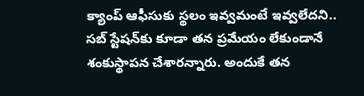క్యాంప్ ఆఫీసుకు స్థలం ఇవ్వమంటే ఇవ్వలేదని.. సబ్‌ స్టేషన్‌కు కూడా తన ప్రమేయం లేకుండానే శంకుస్థాపన చేశారన్నారు. అందుకే తన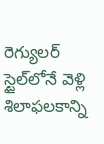రెగ్యులర్ స్టైల్‌లోనే వెళ్లి శిలాఫలకాన్ని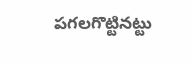పగలగొట్టినట్టు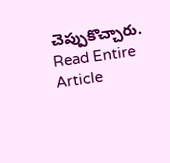చెప్పుకొచ్చారు.
Read Entire Article